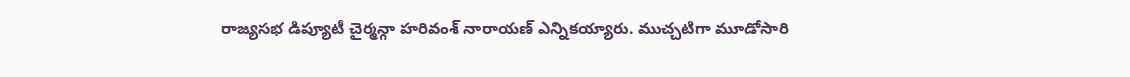రాజ్యసభ డిప్యూటీ చైర్మన్గా హరివంశ్ నారాయణ్ ఎన్నికయ్యారు. ముచ్చటిగా మూడోసారి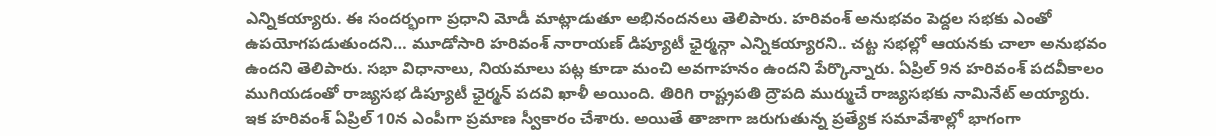ఎన్నికయ్యారు. ఈ సందర్భంగా ప్రధాని మోడీ మాట్లాడుతూ అభినందనలు తెలిపారు. హరివంశ్ అనుభవం పెద్దల సభకు ఎంతో ఉపయోగపడుతుందని… మూడోసారి హరివంశ్ నారాయణ్ డిప్యూటీ ఛైర్మన్గా ఎన్నికయ్యారని.. చట్ట సభల్లో ఆయనకు చాలా అనుభవం ఉందని తెలిపారు. సభా విధానాలు, నియమాలు పట్ల కూడా మంచి అవగాహనం ఉందని పేర్కొన్నారు. ఏప్రిల్ 9న హరివంశ్ పదవీకాలం ముగియడంతో రాజ్యసభ డిప్యూటీ ఛైర్మన్ పదవి ఖాళీ అయింది. తిరిగి రాష్ట్రపతి ద్రౌపది ముర్ముచే రాజ్యసభకు నామినేట్ అయ్యారు. ఇక హరివంశ్ ఏప్రిల్ 10న ఎంపీగా ప్రమాణ స్వీకారం చేశారు. అయితే తాజాగా జరుగుతున్న ప్రత్యేక సమావేశాల్లో భాగంగా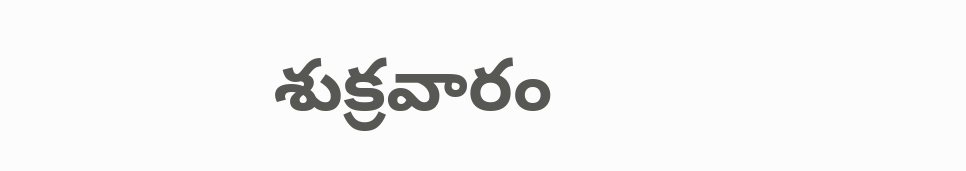శుక్రవారం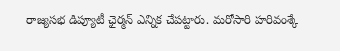రాజ్యసభ డిప్యూటీ ఛైర్మన్ ఎన్నిక చేపట్టారు. మరోసారి హరివంశ్కే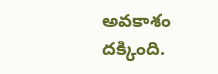అవకాశం దక్కింది.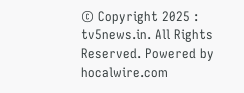© Copyright 2025 : tv5news.in. All Rights Reserved. Powered by hocalwire.com